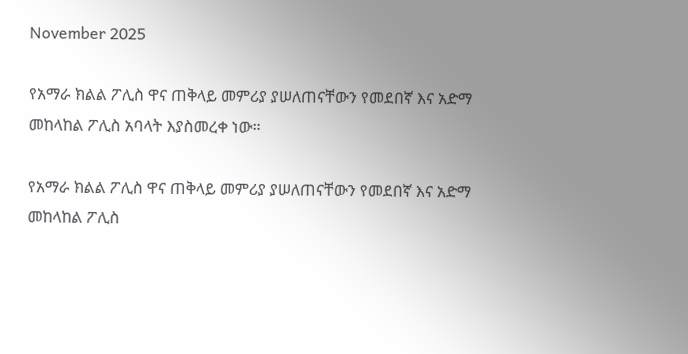November 2025

የአማራ ክልል ፖሊስ ዋና ጠቅላይ መምሪያ ያሠለጠናቸውን የመደበኛ እና አድማ መከላከል ፖሊስ አባላት እያስመረቀ ነው።

የአማራ ክልል ፖሊስ ዋና ጠቅላይ መምሪያ ያሠለጠናቸውን የመደበኛ እና አድማ መከላከል ፖሊስ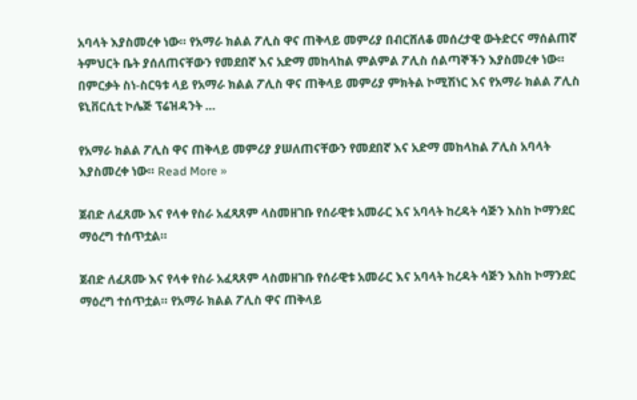አባላት እያስመረቀ ነው። የአማራ ክልል ፖሊስ ዋና ጠቅላይ መምሪያ በብርሸለቆ መሰረታዊ ውትድርና ማሰልጠኛ ትምህርት ቤት ያሰለጠናቸውን የመደበኛ እና አድማ መከላከል ምልምል ፖሊስ ሰልጣኞችን እያስመረቀ ነው። በምርቃት ስነ-ስርዓቱ ላይ የአማራ ክልል ፖሊስ ዋና ጠቅላይ መምሪያ ምክትል ኮሚሽነር እና የአማራ ክልል ፖሊስ ዩኒቨርሲቲ ኮሌጅ ፕሬዝዳንት …

የአማራ ክልል ፖሊስ ዋና ጠቅላይ መምሪያ ያሠለጠናቸውን የመደበኛ እና አድማ መከላከል ፖሊስ አባላት እያስመረቀ ነው። Read More »

ጀብድ ለፈጸሙ እና የላቀ የስራ አፈጻጸም ላስመዘገቡ የሰራዊቱ አመራር እና አባላት ከረዳት ሳጅን እስከ ኮማንደር ማዕረግ ተሰጥቷል።

ጀብድ ለፈጸሙ እና የላቀ የስራ አፈጻጸም ላስመዘገቡ የሰራዊቱ አመራር እና አባላት ከረዳት ሳጅን እስከ ኮማንደር ማዕረግ ተሰጥቷል። የአማራ ክልል ፖሊስ ዋና ጠቅላይ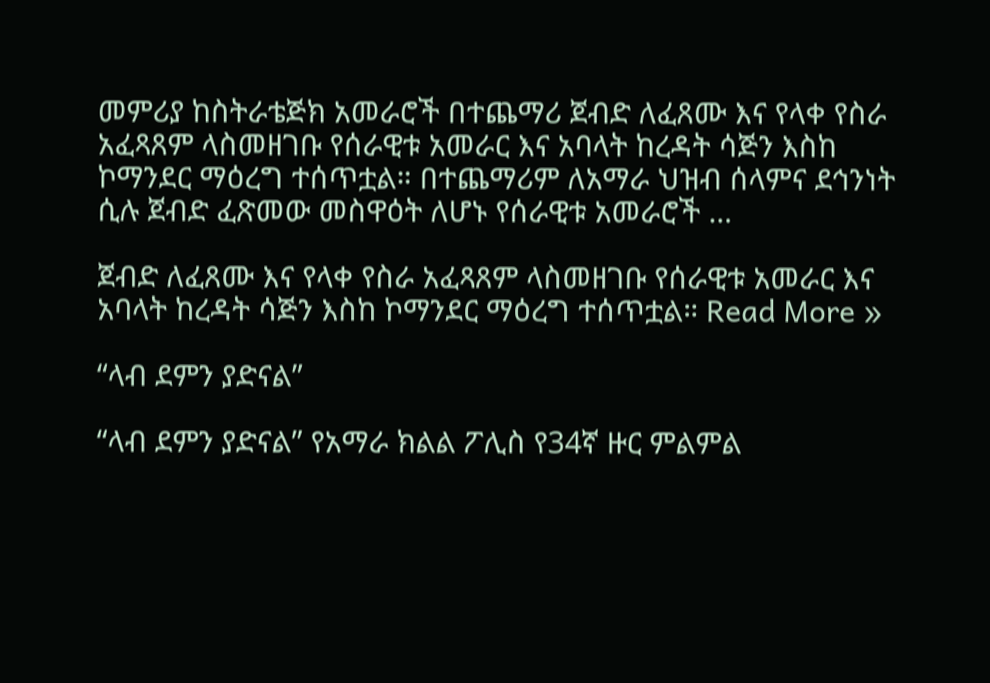መምሪያ ከስትራቴጅክ አመራሮች በተጨማሪ ጀብድ ለፈጸሙ እና የላቀ የስራ አፈጻጸም ላስመዘገቡ የሰራዊቱ አመራር እና አባላት ከረዳት ሳጅን እስከ ኮማንደር ማዕረግ ተሰጥቷል። በተጨማሪም ለአማራ ህዝብ ሰላምና ደኅንነት ሲሉ ጀብድ ፈጽመው መስዋዕት ለሆኑ የሰራዊቱ አመራሮች …

ጀብድ ለፈጸሙ እና የላቀ የስራ አፈጻጸም ላስመዘገቡ የሰራዊቱ አመራር እና አባላት ከረዳት ሳጅን እስከ ኮማንደር ማዕረግ ተሰጥቷል። Read More »

“ላብ ደምን ያድናል”

“ላብ ደምን ያድናል” የአማራ ክልል ፖሊስ የ34ኛ ዙር ምልምል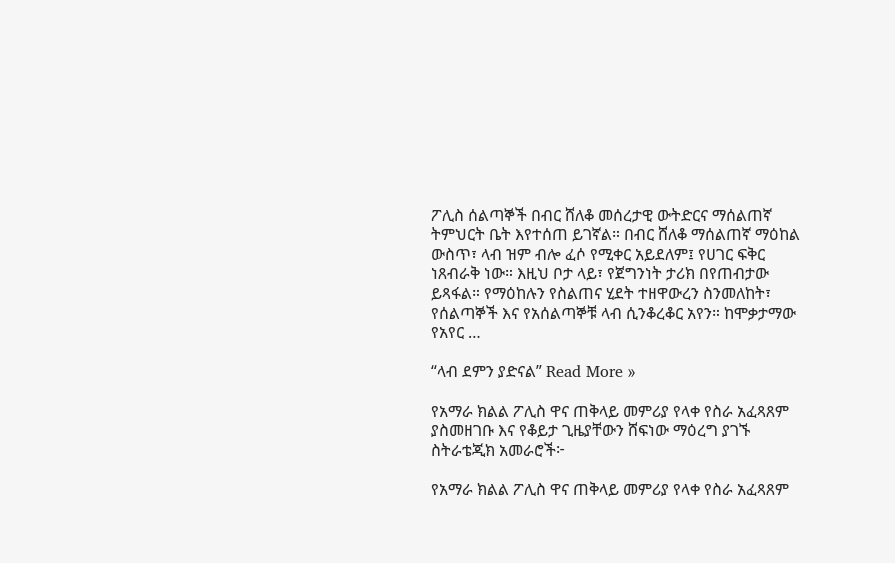ፖሊስ ሰልጣኞች በብር ሸለቆ መሰረታዊ ውትድርና ማሰልጠኛ ትምህርት ቤት እየተሰጠ ይገኛል። በብር ሸለቆ ማሰልጠኛ ማዕከል ውስጥ፣ ላብ ዝም ብሎ ፈሶ የሚቀር አይደለም፤ የሀገር ፍቅር ነጸብራቅ ነው። እዚህ ቦታ ላይ፣ የጀግንነት ታሪክ በየጠብታው ይጻፋል። የማዕከሉን የስልጠና ሂደት ተዘዋውረን ስንመለከት፣ የሰልጣኞች እና የአሰልጣኞቹ ላብ ሲንቆረቆር አየን። ከሞቃታማው የአየር …

“ላብ ደምን ያድናል” Read More »

የአማራ ክልል ፖሊስ ዋና ጠቅላይ መምሪያ የላቀ የስራ አፈጻጸም ያስመዘገቡ እና የቆይታ ጊዜያቸውን ሸፍነው ማዕረግ ያገኙ ስትራቴጂክ አመራሮች፦

የአማራ ክልል ፖሊስ ዋና ጠቅላይ መምሪያ የላቀ የስራ አፈጻጸም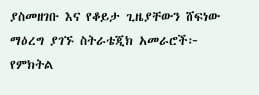ያስመዘገቡ እና የቆይታ ጊዜያቸውን ሸፍነው ማዕረግ ያገኙ ስትራቴጂክ አመራሮች፦ የምክትል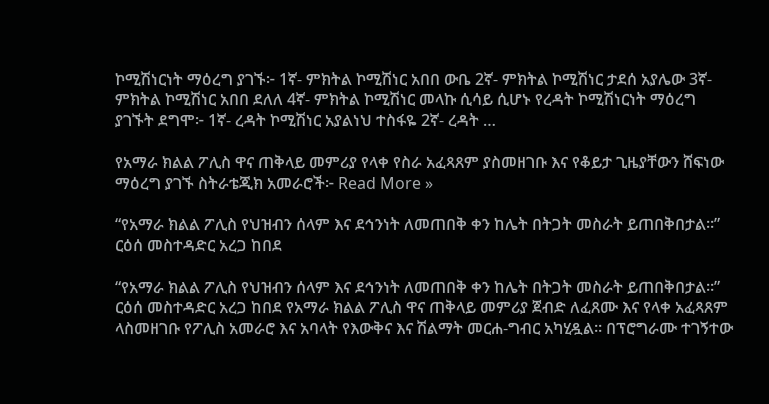ኮሚሽነርነት ማዕረግ ያገኙ፦ 1ኛ- ምክትል ኮሚሽነር አበበ ውቤ 2ኛ- ምክትል ኮሚሽነር ታደሰ አያሌው 3ኛ- ምክትል ኮሚሽነር አበበ ደለለ 4ኛ- ምክትል ኮሚሽነር መላኩ ሲሳይ ሲሆኑ የረዳት ኮሚሽነርነት ማዕረግ ያገኙት ደግሞ፦ 1ኛ- ረዳት ኮሚሽነር አያልነህ ተስፋዬ 2ኛ- ረዳት …

የአማራ ክልል ፖሊስ ዋና ጠቅላይ መምሪያ የላቀ የስራ አፈጻጸም ያስመዘገቡ እና የቆይታ ጊዜያቸውን ሸፍነው ማዕረግ ያገኙ ስትራቴጂክ አመራሮች፦ Read More »

“የአማራ ክልል ፖሊስ የህዝብን ሰላም እና ደኅንነት ለመጠበቅ ቀን ከሌት በትጋት መስራት ይጠበቅበታል።” ርዕሰ መስተዳድር አረጋ ከበደ

“የአማራ ክልል ፖሊስ የህዝብን ሰላም እና ደኅንነት ለመጠበቅ ቀን ከሌት በትጋት መስራት ይጠበቅበታል።” ርዕሰ መስተዳድር አረጋ ከበደ የአማራ ክልል ፖሊስ ዋና ጠቅላይ መምሪያ ጀብድ ለፈጸሙ እና የላቀ አፈጻጸም ላስመዘገቡ የፖሊስ አመራሮ እና አባላት የእውቅና እና ሽልማት መርሐ-ግብር አካሂዷል። በፕሮግራሙ ተገኝተው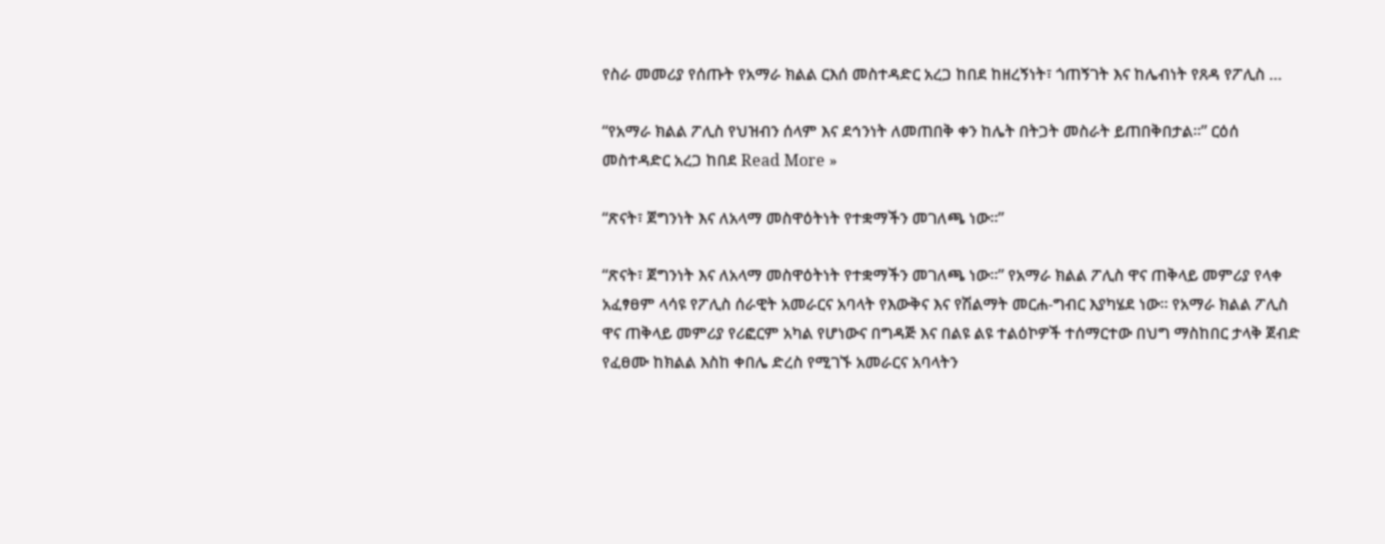የስራ መመሪያ የሰጡት የአማራ ክልል ርእሰ መስተዳድር አረጋ ከበደ ከዘረኝነት፣ ጎጠኝገት እና ከሌብነት የጸዳ የፖሊስ …

“የአማራ ክልል ፖሊስ የህዝብን ሰላም እና ደኅንነት ለመጠበቅ ቀን ከሌት በትጋት መስራት ይጠበቅበታል።” ርዕሰ መስተዳድር አረጋ ከበደ Read More »

“ጽናት፣ ጀግንነት እና ለአላማ መስዋዕትነት የተቋማችን መገለጫ ነው።”

“ጽናት፣ ጀግንነት እና ለአላማ መስዋዕትነት የተቋማችን መገለጫ ነው።” የአማራ ክልል ፖሊስ ዋና ጠቅላይ መምሪያ የላቀ አፈፃፀም ላሳዩ የፖሊስ ሰራዊት አመራርና አባላት የእውቅና እና የሽልማት መርሐ-ግብር እያካሄደ ነው። የአማራ ክልል ፖሊስ ዋና ጠቅላይ መምሪያ የሪፎርም አካል የሆነውና በግዳጅ እና በልዩ ልዩ ተልዕኮዎች ተሰማርተው በህግ ማስከበር ታላቅ ጀብድ የፈፀሙ ከክልል እስከ ቀበሌ ድረስ የሚገኙ አመራርና አባላትን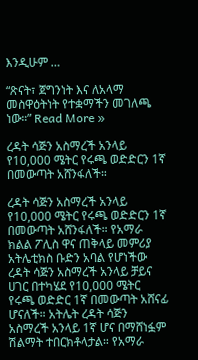እንዲሁም …

“ጽናት፣ ጀግንነት እና ለአላማ መስዋዕትነት የተቋማችን መገለጫ ነው።” Read More »

ረዳት ሳጅን አስማረች አንላይ የ10,000 ሜትር የሩጫ ወድድርን 1ኛ በመውጣት አሸንፋለች።

ረዳት ሳጅን አስማረች አንላይ የ10,000 ሜትር የሩጫ ወድድርን 1ኛ በመውጣት አሸንፋለች። የአማራ ክልል ፖሊስ ዋና ጠቅላይ መምሪያ አትሌቲክስ ቡድን አባል የሆነችው ረዳት ሳጅን አስማረች አንላይ ቻይና ሀገር በተካሄደ የ10,000 ሜትር የሩጫ ወድድር 1ኛ በመውጣት አሸናፊ ሆናለች። አትሌት ረዳት ሳጅን አስማረች አንላይ 1ኛ ሆና በማሸነፏም ሽልማት ተበርክቶላታል። የአማራ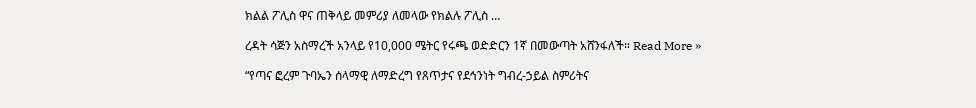ክልል ፖሊስ ዋና ጠቅላይ መምሪያ ለመላው የክልሉ ፖሊስ …

ረዳት ሳጅን አስማረች አንላይ የ10,000 ሜትር የሩጫ ወድድርን 1ኛ በመውጣት አሸንፋለች። Read More »

“የጣና ፎረም ጉባኤን ሰላማዊ ለማድረግ የጸጥታና የደኅንነት ግብረ-ኃይል ስምሪትና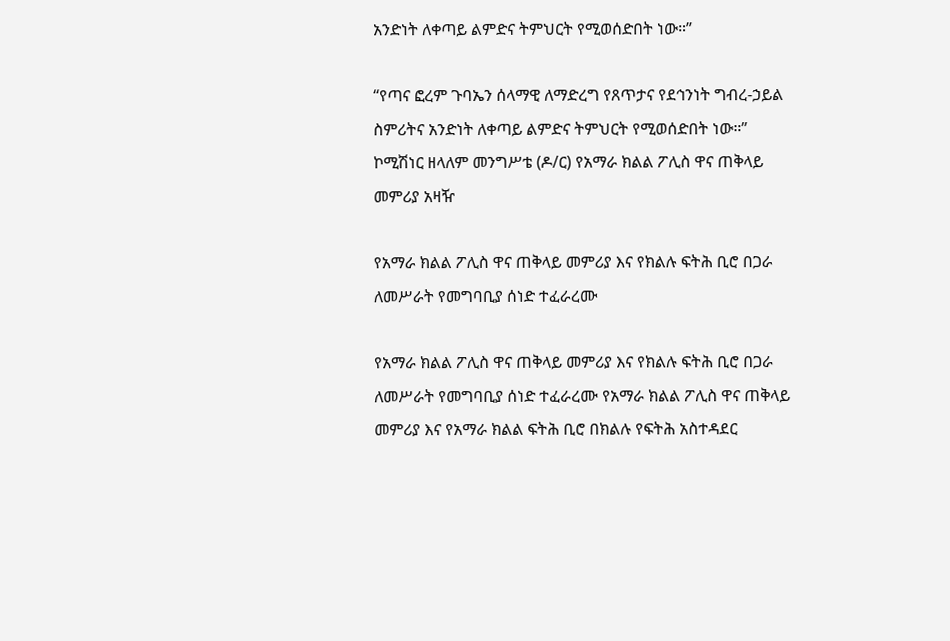አንድነት ለቀጣይ ልምድና ትምህርት የሚወሰድበት ነው።”

“የጣና ፎረም ጉባኤን ሰላማዊ ለማድረግ የጸጥታና የደኅንነት ግብረ-ኃይል ስምሪትና አንድነት ለቀጣይ ልምድና ትምህርት የሚወሰድበት ነው።” ኮሚሽነር ዘላለም መንግሥቴ (ዶ/ር) የአማራ ክልል ፖሊስ ዋና ጠቅላይ መምሪያ አዛዥ

የአማራ ክልል ፖሊስ ዋና ጠቅላይ መምሪያ እና የክልሉ ፍትሕ ቢሮ በጋራ ለመሥራት የመግባቢያ ሰነድ ተፈራረሙ

የአማራ ክልል ፖሊስ ዋና ጠቅላይ መምሪያ እና የክልሉ ፍትሕ ቢሮ በጋራ ለመሥራት የመግባቢያ ሰነድ ተፈራረሙ የአማራ ክልል ፖሊስ ዋና ጠቅላይ መምሪያ እና የአማራ ክልል ፍትሕ ቢሮ በክልሉ የፍትሕ አስተዳደር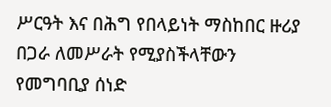ሥርዓት እና በሕግ የበላይነት ማስከበር ዙሪያ በጋራ ለመሥራት የሚያስችላቸውን የመግባቢያ ሰነድ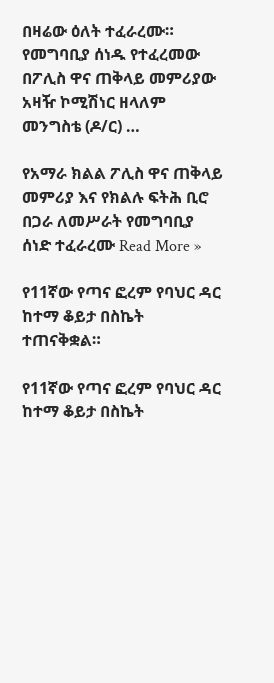በዛሬው ዕለት ተፈራረሙ። የመግባቢያ ሰነዱ የተፈረመው በፖሊስ ዋና ጠቅላይ መምሪያው አዛዥ ኮሚሽነር ዘላለም መንግስቴ (ዶ/ር) …

የአማራ ክልል ፖሊስ ዋና ጠቅላይ መምሪያ እና የክልሉ ፍትሕ ቢሮ በጋራ ለመሥራት የመግባቢያ ሰነድ ተፈራረሙ Read More »

የ11ኛው የጣና ፎረም የባህር ዳር ከተማ ቆይታ በስኬት ተጠናቅቋል።

የ11ኛው የጣና ፎረም የባህር ዳር ከተማ ቆይታ በስኬት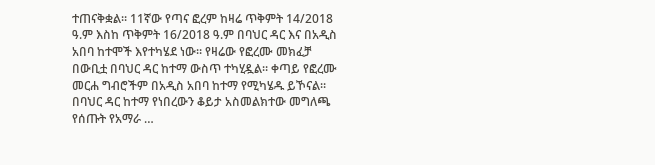ተጠናቅቋል። 11ኛው የጣና ፎረም ከዛሬ ጥቅምት 14/2018 ዓ.ም እስከ ጥቅምት 16/2018 ዓ.ም በባህር ዳር እና በአዲስ አበባ ከተሞች እየተካሄደ ነው። የዛሬው የፎረሙ መክፈቻ በውቢቷ በባህር ዳር ከተማ ውስጥ ተካሂዷል። ቀጣይ የፎረሙ መርሐ ግብሮችም በአዲስ አበባ ከተማ የሚካሄዱ ይኾናል። በባህር ዳር ከተማ የነበረውን ቆይታ አስመልክተው መግለጫ የሰጡት የአማራ …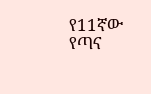የ11ኛው የጣና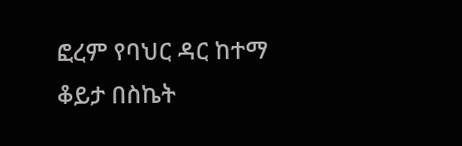ፎረም የባህር ዳር ከተማ ቆይታ በስኬት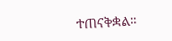ተጠናቅቋል።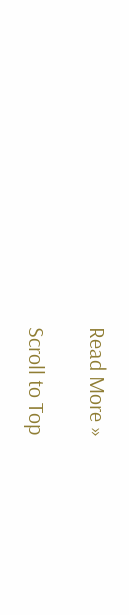Read More »

Scroll to Top